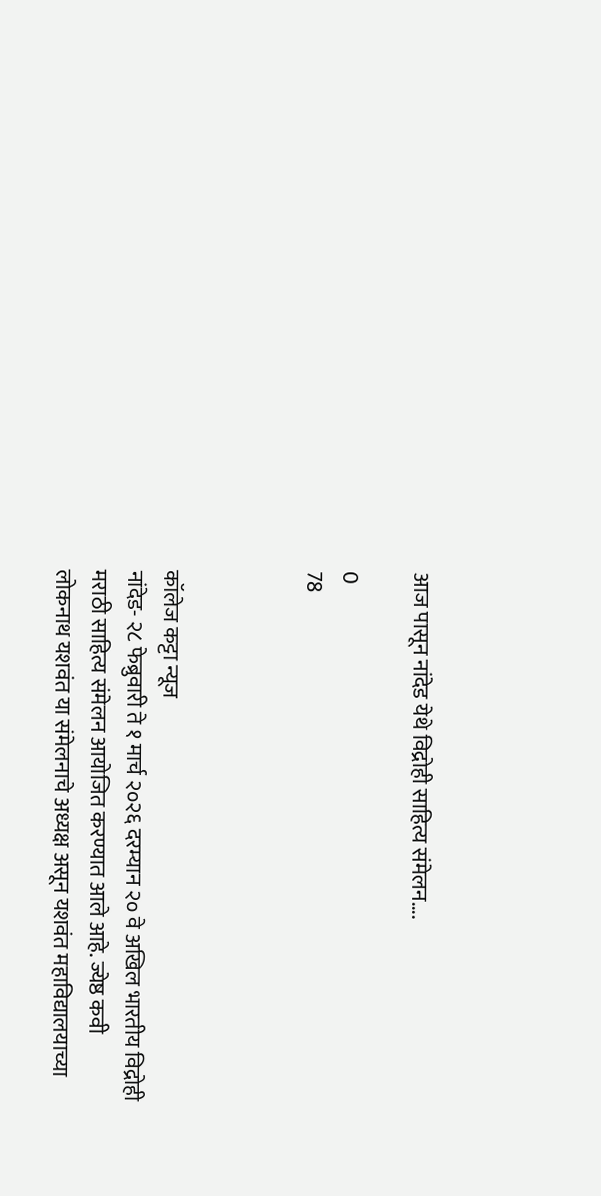आज पासून नांदेड येथे विद्रोही साहित्य संमेलन….

0
78



कॉलेज कट्टा न्यूज
नांदेड- २८ फेब्रुवारी ते १ मार्च २०२६ दरम्यान २० वे अखिल भारतीय विद्रोही मराठी साहित्य संमेलन आयोजित करण्यात आले आहे. ज्येष्ठ कवी लोकनाथ यशवंत या संमेलनाचे अध्यक्ष असून यशवंत महाविद्यालयाच्या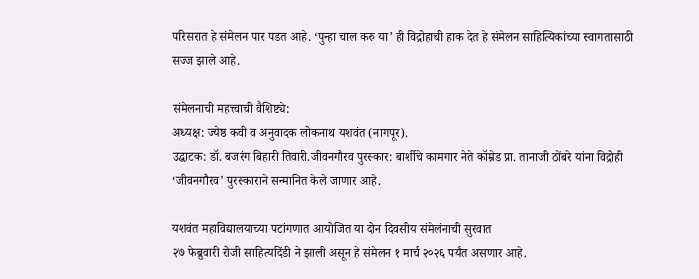परिसरात हे संमेलन पार पडत आहे. ‘पुन्हा चाल करु या’ ही विद्रोहाची हाक देत हे संमेलन साहित्यिकांच्या स्वागतासाठी सज्ज झाले आहे.

संमेलनाची महत्त्वाची वैशिष्ट्ये:
अध्यक्ष: ज्येष्ठ कवी व अनुवादक लोकनाथ यशवंत (नागपूर).
उद्घाटक: डॉ. बजरंग बिहारी तिवारी.जीवनगौरव पुरस्कार: बार्शीचे कामगार नेते कॉम्रेड प्रा. तानाजी ठोंबरे यांना विद्रोही ‘जीवनगौरव’ पुरस्काराने सन्मानित केले जाणार आहे.

यशवंत महाविद्यालयाच्या पटांगणात आयोजित या दोन दिवसीय संमेलंनाची सुरवात
२७ फेब्रुवारी रोजी साहित्यदिंडी ने झाली असून हे संमेलन १ मार्च २०२६ पर्यंत असणार आहे.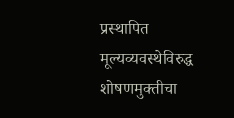प्रस्थापित मूल्यव्यवस्थेविरुद्ध शोषणमुक्तीचा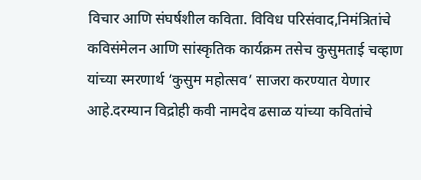विचार आणि संघर्षशील कविता. विविध परिसंवाद,निमंत्रितांचे कविसंमेलन आणि सांस्कृतिक कार्यक्रम तसेच कुसुमताई चव्हाण यांच्या स्मरणार्थ ‘कुसुम महोत्सव’ साजरा करण्यात येणार आहे.दरम्यान विद्रोही कवी नामदेव ढसाळ यांच्या कवितांचे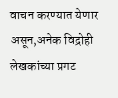वाचन करण्यात येणार असून,अनेक विद्रोही लेखकांच्या प्रगट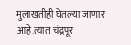मुलाखतीही घेतल्या जाणार आहे.त्यात चंद्रपूर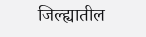जिल्ह्यातील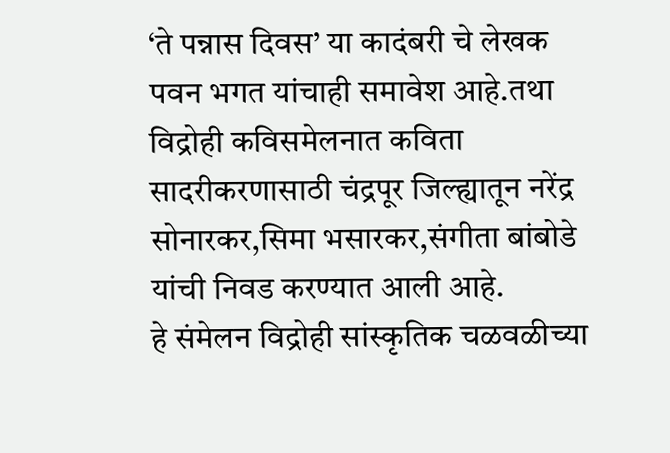‘ते पन्नास दिवस’ या कादंबरी चे लेखक पवन भगत यांचाही समावेश आहे.तथा विद्रोही कविसमेलनात कविता सादरीकरणासाठी चंद्रपूर जिल्ह्यातून नरेंद्र सोनारकर,सिमा भसारकर,संगीता बांबोडे यांची निवड करण्यात आली आहे.
हे संमेलन विद्रोही सांस्कृतिक चळवळीच्या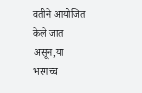वतीने आयोजित केले जात असून,या भरगच्च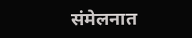संमेलनात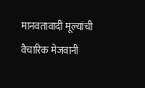मानवतावादी मूल्यांची वैचारिक मेजवानी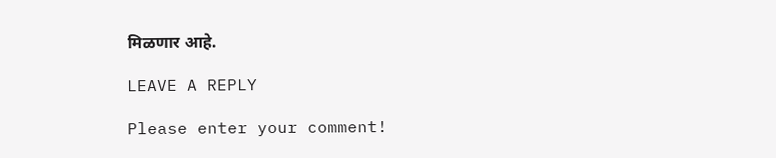मिळणार आहे.

LEAVE A REPLY

Please enter your comment!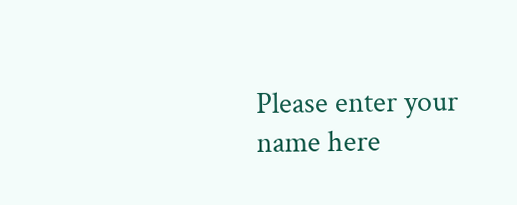Please enter your name here